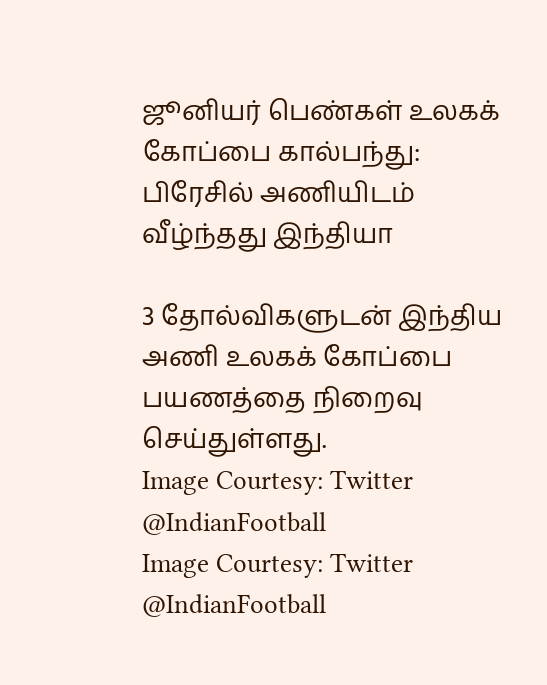ஜூனியர் பெண்கள் உலகக் கோப்பை கால்பந்து: பிரேசில் அணியிடம் வீழ்ந்தது இந்தியா

3 தோல்விகளுடன் இந்திய அணி உலகக் கோப்பை பயணத்தை நிறைவு செய்துள்ளது.
Image Courtesy: Twitter @IndianFootball
Image Courtesy: Twitter @IndianFootball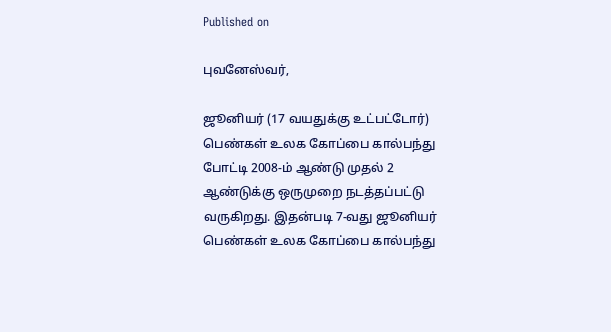Published on

புவனேஸ்வர்,

ஜூனியர் (17 வயதுக்கு உட்பட்டோர்) பெண்கள் உலக கோப்பை கால்பந்து போட்டி 2008-ம் ஆண்டு முதல் 2 ஆண்டுக்கு ஒருமுறை நடத்தப்பட்டு வருகிறது. இதன்படி 7-வது ஜூனியர் பெண்கள் உலக கோப்பை கால்பந்து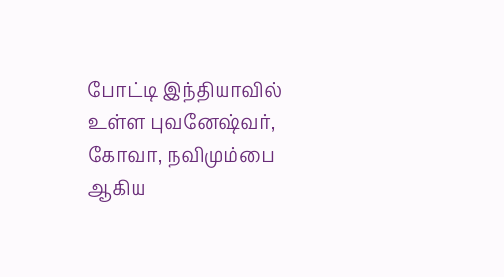போட்டி இந்தியாவில் உள்ள புவனேஷ்வர், கோவா, நவிமும்பை ஆகிய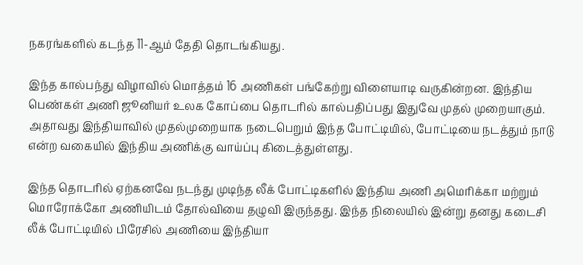நகரங்களில் கடந்த 11-ஆம் தேதி தொடங்கியது.

இந்த கால்பந்து விழாவில் மொத்தம் 16 அணிகள் பங்கேற்று விளையாடி வருகின்றன. இந்திய பெண்கள் அணி ஜூனியர் உலக கோப்பை தொடரில் கால்பதிப்பது இதுவே முதல் முறையாகும். அதாவது இந்தியாவில் முதல்முறையாக நடைபெறும் இந்த போட்டியில், போட்டியை நடத்தும் நாடு என்ற வகையில் இந்திய அணிக்கு வாய்ப்பு கிடைத்துள்ளது.

இந்த தொடரில் ஏற்கனவே நடந்து முடிந்த லீக் போட்டிகளில் இந்திய அணி அமெரிக்கா மற்றும் மொரோக்கோ அணியிடம் தோல்வியை தழுவி இருந்தது. இந்த நிலையில் இன்று தனது கடைசி லீக் போட்டியில் பிரேசில் அணியை இந்தியா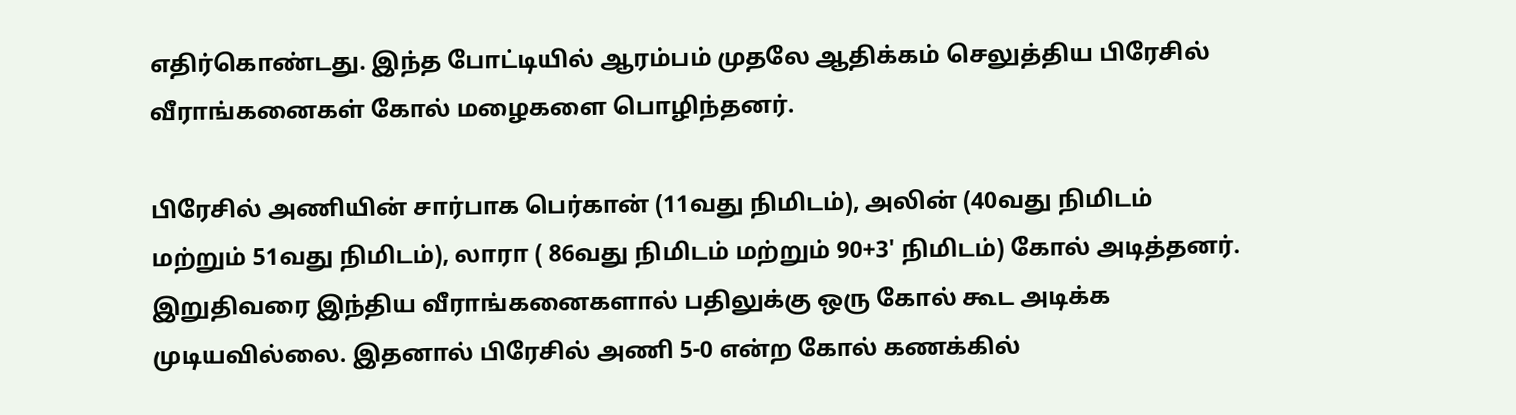எதிர்கொண்டது. இந்த போட்டியில் ஆரம்பம் முதலே ஆதிக்கம் செலுத்திய பிரேசில் வீராங்கனைகள் கோல் மழைகளை பொழிந்தனர்.

பிரேசில் அணியின் சார்பாக பெர்கான் (11வது நிமிடம்), அலின் (40வது நிமிடம் மற்றும் 51வது நிமிடம்), லாரா ( 86வது நிமிடம் மற்றும் 90+3' நிமிடம்) கோல் அடித்தனர். இறுதிவரை இந்திய வீராங்கனைகளால் பதிலுக்கு ஒரு கோல் கூட அடிக்க முடியவில்லை. இதனால் பிரேசில் அணி 5-0 என்ற கோல் கணக்கில்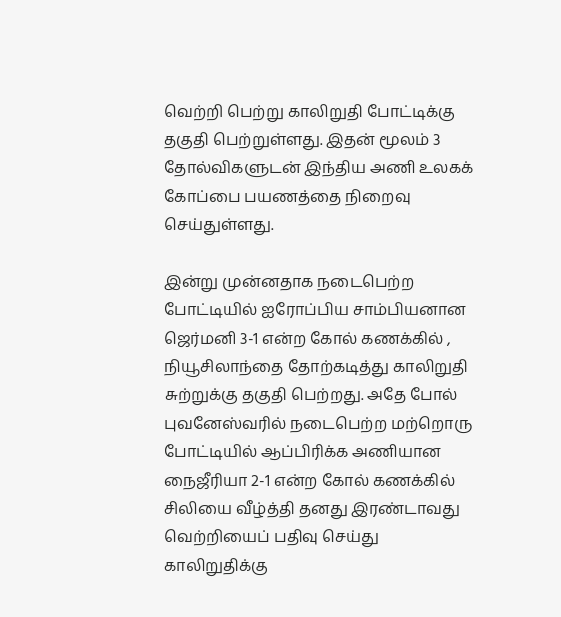வெற்றி பெற்று காலிறுதி போட்டிக்கு தகுதி பெற்றுள்ளது. இதன் மூலம் 3 தோல்விகளுடன் இந்திய அணி உலகக் கோப்பை பயணத்தை நிறைவு செய்துள்ளது.

இன்று முன்னதாக நடைபெற்ற போட்டியில் ஐரோப்பிய சாம்பியனான ஜெர்மனி 3-1 என்ற கோல் கணக்கில் , நியூசிலாந்தை தோற்கடித்து காலிறுதி சுற்றுக்கு தகுதி பெற்றது. அதே போல் புவனேஸ்வரில் நடைபெற்ற மற்றொரு போட்டியில் ஆப்பிரிக்க அணியான நைஜீரியா 2-1 என்ற கோல் கணக்கில் சிலியை வீழ்த்தி தனது இரண்டாவது வெற்றியைப் பதிவு செய்து காலிறுதிக்கு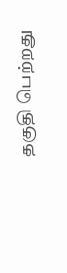தகுதி பெற்றது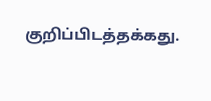குறிப்பிடத்தக்கது.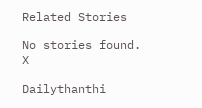Related Stories

No stories found.
X

Dailythanthi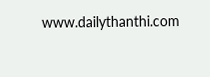www.dailythanthi.com